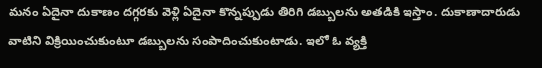మనం ఏదైనా దుకాణం దగ్గరకు వెళ్లి ఏదైనా కొన్నప్పుడు తిరిగి డబ్బులను అతడికి ఇస్తాం. దుకాణాదారుడు వాటిని విక్రియించుకుంటూ డబ్బులను సంపాదించుకుంటాడు. ఇలో ఓ వ్యక్తి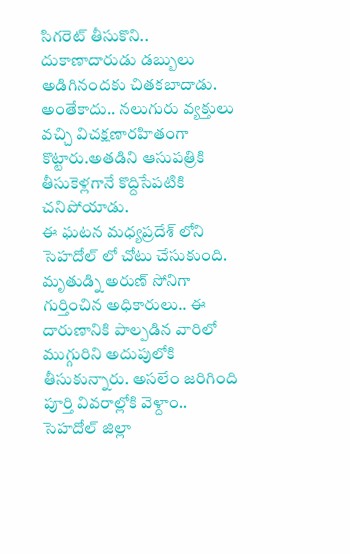సిగరెట్ తీసుకొని.. దుకాణాదారుడు డబ్బులు అడిగినందకు చితకబాదాడు. అంతేకాదు.. నలుగురు వ్యక్తులు వచ్చి విచక్షణారహితంగా కొట్టారు.అతడిని ఆసుపత్రికి తీసుకెళ్లగానే కొద్దిసేపటికి చనిపోయాడు.
ఈ ఘటన మధ్యప్రదేశ్ లోని సెహదోల్ లో చోటు చేసుకుంది. మృతుడ్ని అరుణ్ సోనిగా గుర్తించిన అధికారులు.. ఈ దారుణానికి పాల్పడిన వారిలో ముగ్గురిని అదుపులోకి తీసుకున్నారు. అసలేం జరిగింది పూర్తి వివరాల్లోకి వెళ్దాం.. సెహదోల్ జిల్లా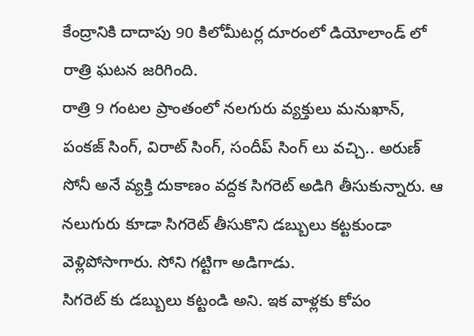కేంద్రానికి దాదాపు 90 కిలోమీటర్ల దూరంలో డియోలాండ్ లో రాత్రి ఘటన జరిగింది.
రాత్రి 9 గంటల ప్రాంతంలో నలగురు వ్యక్తులు మనుఖాన్, పంకజ్ సింగ్, విరాట్ సింగ్, సందీప్ సింగ్ లు వచ్చి.. అరుణ్ సోనీ అనే వ్యక్తి దుకాణం వద్దక సిగరెట్ అడిగి తీసుకున్నారు. ఆ నలుగురు కూడా సిగరెట్ తీసుకొని డబ్బులు కట్టకుండా వెళ్లిపోసాగారు. సోని గట్టిగా అడిగాడు.
సిగరెట్ కు డబ్బులు కట్టండి అని. ఇక వాళ్లకు కోపం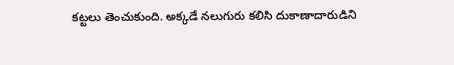కట్టలు తెంచుకుంది. అక్కడే నలుగురు కలిసి దుకాణాదారుడిని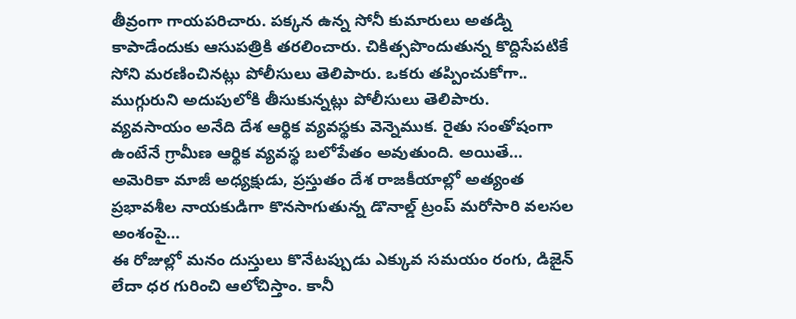తీవ్రంగా గాయపరిచారు. పక్కన ఉన్న సోనీ కుమారులు అతడ్ని కాపాడేందుకు ఆసుపత్రికి తరలించారు. చికిత్సపొందుతున్న కొద్దిసేపటికే సోని మరణించినట్లు పోలీసులు తెలిపారు. ఒకరు తప్పించుకోగా.. ముగ్గురుని అదుపులోకి తీసుకున్నట్లు పోలీసులు తెలిపారు.
వ్యవసాయం అనేది దేశ ఆర్థిక వ్యవస్థకు వెన్నెముక. రైతు సంతోషంగా ఉంటేనే గ్రామీణ ఆర్థిక వ్యవస్థ బలోపేతం అవుతుంది. అయితే…
అమెరికా మాజీ అధ్యక్షుడు, ప్రస్తుతం దేశ రాజకీయాల్లో అత్యంత ప్రభావశీల నాయకుడిగా కొనసాగుతున్న డొనాల్డ్ ట్రంప్ మరోసారి వలసల అంశంపై…
ఈ రోజుల్లో మనం దుస్తులు కొనేటప్పుడు ఎక్కువ సమయం రంగు, డిజైన్ లేదా ధర గురించి ఆలోచిస్తాం. కానీ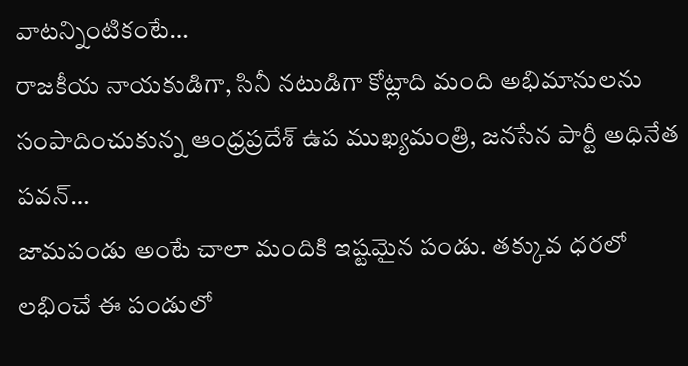వాటన్నింటికంటే…
రాజకీయ నాయకుడిగా, సినీ నటుడిగా కోట్లాది మంది అభిమానులను సంపాదించుకున్న ఆంధ్రప్రదేశ్ ఉప ముఖ్యమంత్రి, జనసేన పార్టీ అధినేత పవన్…
జామపండు అంటే చాలా మందికి ఇష్టమైన పండు. తక్కువ ధరలో లభించే ఈ పండులో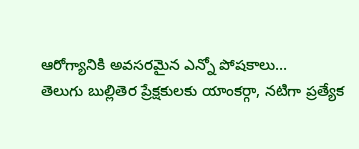ఆరోగ్యానికి అవసరమైన ఎన్నో పోషకాలు…
తెలుగు బుల్లితెర ప్రేక్షకులకు యాంకర్గా, నటిగా ప్రత్యేక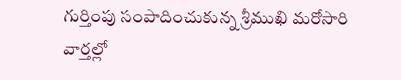గుర్తింపు సంపాదించుకున్న శ్రీముఖి మరోసారి వార్తల్లో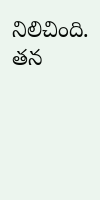నిలిచింది. తన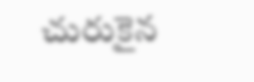చురుకైన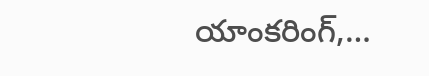యాంకరింగ్,…